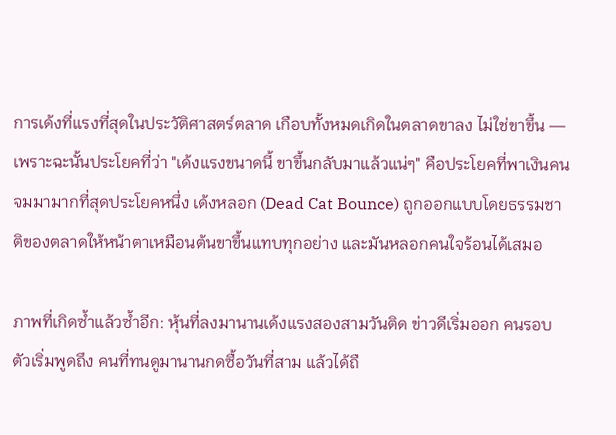การเด้งที่แรงที่สุดในประวัติศาสตร์ตลาด เกือบทั้งหมดเกิดในตลาดขาลง ไม่ใช่ขาขึ้น — เพราะฉะนั้นประโยคที่ว่า "เด้งแรงขนาดนี้ ขาขึ้นกลับมาแล้วแน่ๆ" คือประโยคที่พาเงินคนจมมามากที่สุดประโยคหนึ่ง เด้งหลอก (Dead Cat Bounce) ถูกออกแบบโดยธรรมชาติของตลาดให้หน้าตาเหมือนต้นขาขึ้นแทบทุกอย่าง และมันหลอกคนใจร้อนได้เสมอ

ภาพที่เกิดซ้ำแล้วซ้ำอีก: หุ้นที่ลงมานานเด้งแรงสองสามวันติด ข่าวดีเริ่มออก คนรอบตัวเริ่มพูดถึง คนที่ทนดูมานานกดซื้อวันที่สาม แล้วได้ถื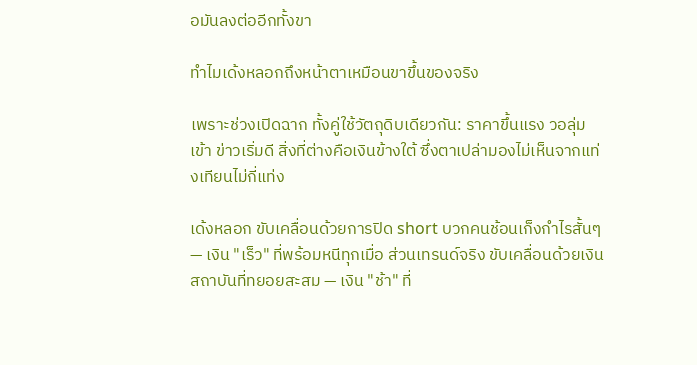อมันลงต่ออีกทั้งขา

ทำไมเด้งหลอกถึงหน้าตาเหมือนขาขึ้นของจริง

เพราะช่วงเปิดฉาก ทั้งคู่ใช้วัตถุดิบเดียวกัน: ราคาขึ้นแรง วอลุ่มเข้า ข่าวเริ่มดี สิ่งที่ต่างคือเงินข้างใต้ ซึ่งตาเปล่ามองไม่เห็นจากแท่งเทียนไม่กี่แท่ง

เด้งหลอก ขับเคลื่อนด้วยการปิด short บวกคนช้อนเก็งกำไรสั้นๆ — เงิน "เร็ว" ที่พร้อมหนีทุกเมื่อ ส่วนเทรนด์จริง ขับเคลื่อนด้วยเงินสถาบันที่ทยอยสะสม — เงิน "ช้า" ที่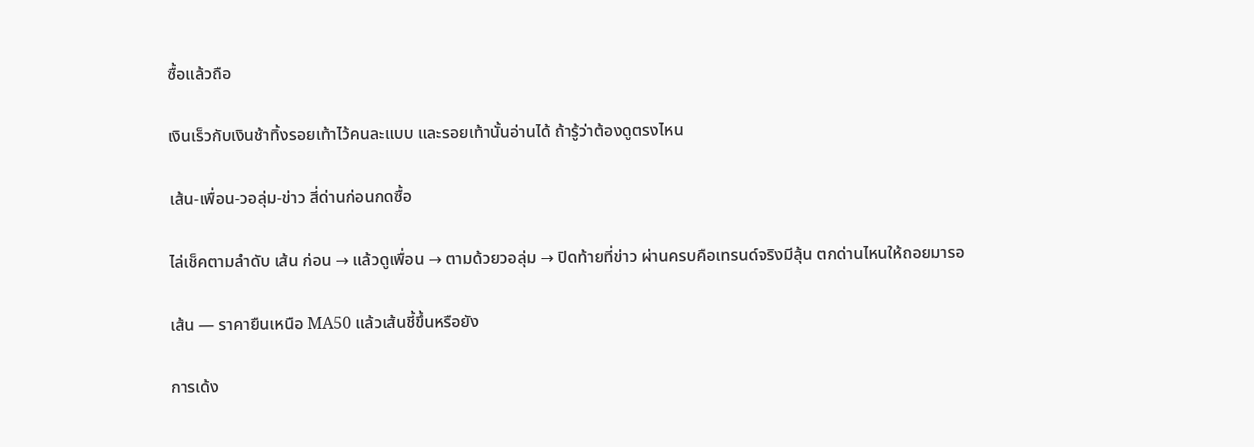ซื้อแล้วถือ

เงินเร็วกับเงินช้าทิ้งรอยเท้าไว้คนละแบบ และรอยเท้านั้นอ่านได้ ถ้ารู้ว่าต้องดูตรงไหน

เส้น-เพื่อน-วอลุ่ม-ข่าว สี่ด่านก่อนกดซื้อ

ไล่เช็คตามลำดับ เส้น ก่อน → แล้วดูเพื่อน → ตามด้วยวอลุ่ม → ปิดท้ายที่ข่าว ผ่านครบคือเทรนด์จริงมีลุ้น ตกด่านไหนให้ถอยมารอ

เส้น — ราคายืนเหนือ MA50 แล้วเส้นชี้ขึ้นหรือยัง

การเด้ง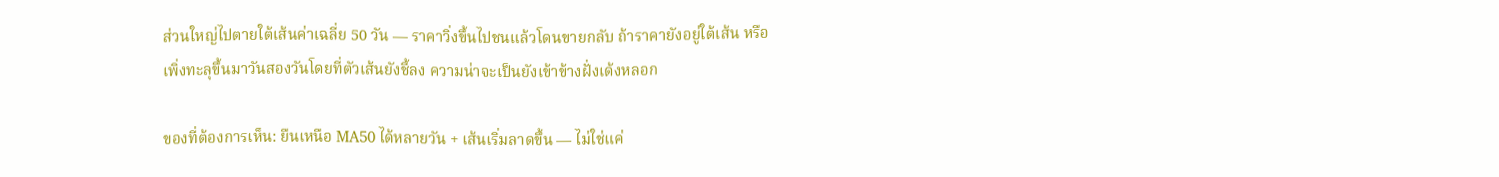ส่วนใหญ่ไปตายใต้เส้นค่าเฉลี่ย 50 วัน — ราคาวิ่งขึ้นไปชนแล้วโดนขายกลับ ถ้าราคายังอยู่ใต้เส้น หรือเพิ่งทะลุขึ้นมาวันสองวันโดยที่ตัวเส้นยังชี้ลง ความน่าจะเป็นยังเข้าข้างฝั่งเด้งหลอก

ของที่ต้องการเห็น: ยืนเหนือ MA50 ได้หลายวัน + เส้นเริ่มลาดขึ้น — ไม่ใช่แค่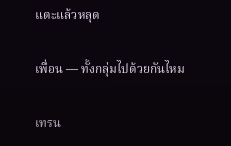แตะแล้วหลุด

เพื่อน — ทั้งกลุ่มไปด้วยกันไหม

เทรน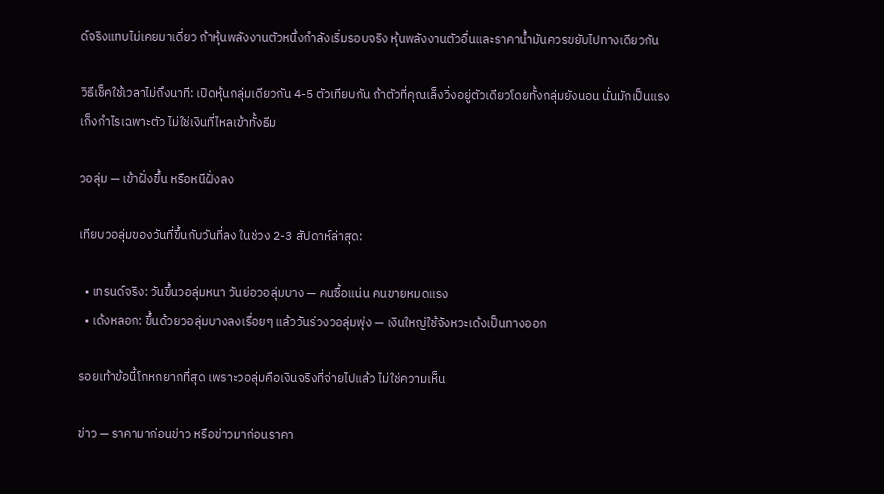ด์จริงแทบไม่เคยมาเดี่ยว ถ้าหุ้นพลังงานตัวหนึ่งกำลังเริ่มรอบจริง หุ้นพลังงานตัวอื่นและราคาน้ำมันควรขยับไปทางเดียวกัน

วิธีเช็คใช้เวลาไม่ถึงนาที: เปิดหุ้นกลุ่มเดียวกัน 4-5 ตัวเทียบกัน ถ้าตัวที่คุณเล็งวิ่งอยู่ตัวเดียวโดยทั้งกลุ่มยังนอน นั่นมักเป็นแรงเก็งกำไรเฉพาะตัว ไม่ใช่เงินที่ไหลเข้าทั้งธีม

วอลุ่ม — เข้าฝั่งขึ้น หรือหนีฝั่งลง

เทียบวอลุ่มของวันที่ขึ้นกับวันที่ลง ในช่วง 2-3 สัปดาห์ล่าสุด:

  • เทรนด์จริง: วันขึ้นวอลุ่มหนา วันย่อวอลุ่มบาง — คนซื้อแน่น คนขายหมดแรง
  • เด้งหลอก: ขึ้นด้วยวอลุ่มบางลงเรื่อยๆ แล้ววันร่วงวอลุ่มพุ่ง — เงินใหญ่ใช้จังหวะเด้งเป็นทางออก

รอยเท้าข้อนี้โกหกยากที่สุด เพราะวอลุ่มคือเงินจริงที่จ่ายไปแล้ว ไม่ใช่ความเห็น

ข่าว — ราคามาก่อนข่าว หรือข่าวมาก่อนราคา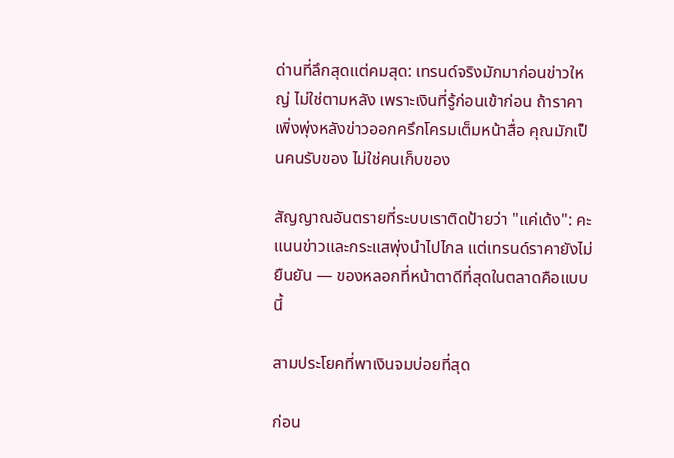ด่านที่ลึกสุดแต่คมสุด: เทรนด์จริงมักมาก่อนข่าวใหญ่ ไม่ใช่ตามหลัง เพราะเงินที่รู้ก่อนเข้าก่อน ถ้าราคาเพิ่งพุ่งหลังข่าวออกครึกโครมเต็มหน้าสื่อ คุณมักเป็นคนรับของ ไม่ใช่คนเก็บของ

สัญญาณอันตรายที่ระบบเราติดป้ายว่า "แค่เด้ง": คะแนนข่าวและกระแสพุ่งนำไปไกล แต่เทรนด์ราคายังไม่ยืนยัน — ของหลอกที่หน้าตาดีที่สุดในตลาดคือแบบนี้

สามประโยคที่พาเงินจมบ่อยที่สุด

ก่อน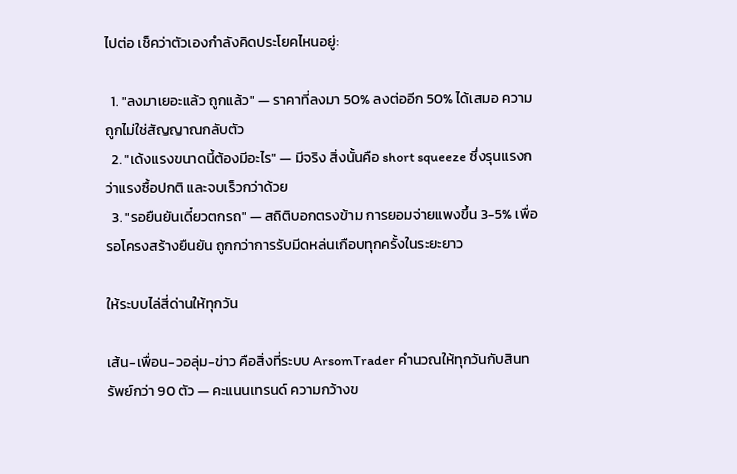ไปต่อ เช็คว่าตัวเองกำลังคิดประโยคไหนอยู่:

  1. "ลงมาเยอะแล้ว ถูกแล้ว" — ราคาที่ลงมา 50% ลงต่ออีก 50% ได้เสมอ ความถูกไม่ใช่สัญญาณกลับตัว
  2. "เด้งแรงขนาดนี้ต้องมีอะไร" — มีจริง สิ่งนั้นคือ short squeeze ซึ่งรุนแรงกว่าแรงซื้อปกติ และจบเร็วกว่าด้วย
  3. "รอยืนยันเดี๋ยวตกรถ" — สถิติบอกตรงข้าม การยอมจ่ายแพงขึ้น 3-5% เพื่อรอโครงสร้างยืนยัน ถูกกว่าการรับมีดหล่นเกือบทุกครั้งในระยะยาว

ให้ระบบไล่สี่ด่านให้ทุกวัน

เส้น-เพื่อน-วอลุ่ม-ข่าว คือสิ่งที่ระบบ ArsomTrader คำนวณให้ทุกวันกับสินทรัพย์กว่า 90 ตัว — คะแนนเทรนด์ ความกว้างข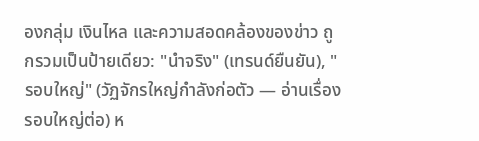องกลุ่ม เงินไหล และความสอดคล้องของข่าว ถูกรวมเป็นป้ายเดียว: "นำจริง" (เทรนด์ยืนยัน), "รอบใหญ่" (วัฏจักรใหญ่กำลังก่อตัว — อ่านเรื่องรอบใหญ่ต่อ) ห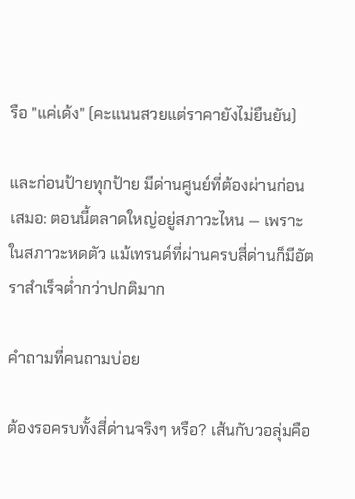รือ "แค่เด้ง" (คะแนนสวยแต่ราคายังไม่ยืนยัน)

และก่อนป้ายทุกป้าย มีด่านศูนย์ที่ต้องผ่านก่อนเสมอ: ตอนนี้ตลาดใหญ่อยู่สภาวะไหน — เพราะในสภาวะหดตัว แม้เทรนด์ที่ผ่านครบสี่ด่านก็มีอัตราสำเร็จต่ำกว่าปกติมาก

คำถามที่คนถามบ่อย

ต้องรอครบทั้งสี่ด่านจริงๆ หรือ? เส้นกับวอลุ่มคือ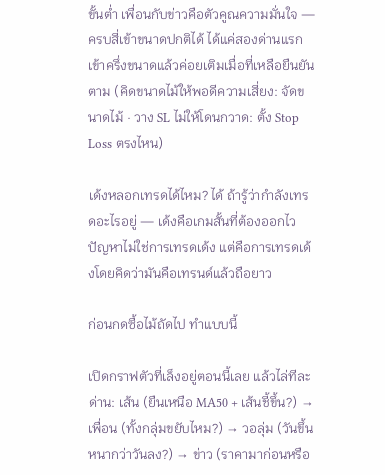ขั้นต่ำ เพื่อนกับข่าวคือตัวคูณความมั่นใจ — ครบสี่เข้าขนาดปกติได้ ได้แค่สองด่านแรก เข้าครึ่งขนาดแล้วค่อยเติมเมื่อที่เหลือยืนยันตาม (คิดขนาดไม้ให้พอดีความเสี่ยง: จัดขนาดไม้ · วาง SL ไม่ให้โดนกวาด: ตั้ง Stop Loss ตรงไหน)

เด้งหลอกเทรดได้ไหม? ได้ ถ้ารู้ว่ากำลังเทรดอะไรอยู่ — เด้งคือเกมสั้นที่ต้องออกไว ปัญหาไม่ใช่การเทรดเด้ง แต่คือการเทรดเด้งโดยคิดว่ามันคือเทรนด์แล้วถือยาว

ก่อนกดซื้อไม้ถัดไป ทำแบบนี้

เปิดกราฟตัวที่เล็งอยู่ตอนนี้เลย แล้วไล่ทีละด่าน: เส้น (ยืนเหนือ MA50 + เส้นชี้ขึ้น?) → เพื่อน (ทั้งกลุ่มขยับไหม?) → วอลุ่ม (วันขึ้นหนากว่าวันลง?) → ข่าว (ราคามาก่อนหรือ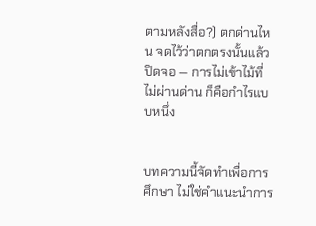ตามหลังสื่อ?) ตกด่านไหน จดไว้ว่าตกตรงนั้นแล้วปิดจอ — การไม่เข้าไม้ที่ไม่ผ่านด่าน ก็คือกำไรแบบหนึ่ง


บทความนี้จัดทำเพื่อการศึกษา ไม่ใช่คำแนะนำการ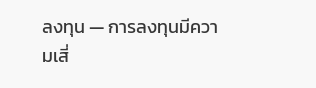ลงทุน — การลงทุนมีความเสี่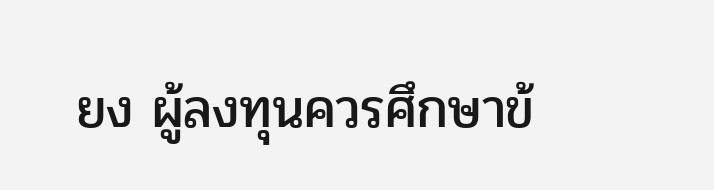ยง ผู้ลงทุนควรศึกษาข้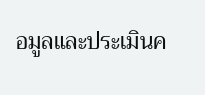อมูลและประเมินค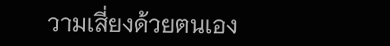วามเสี่ยงด้วยตนเอง